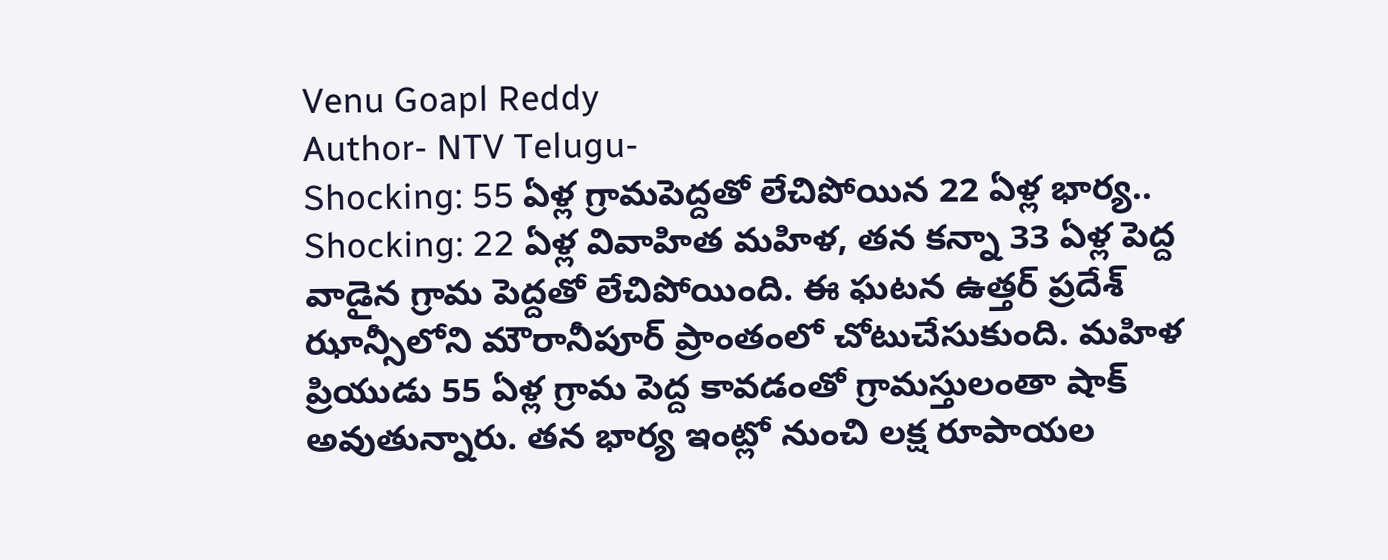Venu Goapl Reddy
Author- NTV Telugu-
Shocking: 55 ఏళ్ల గ్రామపెద్దతో లేచిపోయిన 22 ఏళ్ల భార్య..
Shocking: 22 ఏళ్ల వివాహిత మహిళ, తన కన్నా 33 ఏళ్ల పెద్ద వాడైన గ్రామ పెద్దతో లేచిపోయింది. ఈ ఘటన ఉత్తర్ ప్రదేశ్ ఝాన్సీలోని మౌరానీపూర్ ప్రాంతంలో చోటుచేసుకుంది. మహిళ ప్రియుడు 55 ఏళ్ల గ్రామ పెద్ద కావడంతో గ్రామస్తులంతా షాక్ అవుతున్నారు. తన భార్య ఇంట్లో నుంచి లక్ష రూపాయల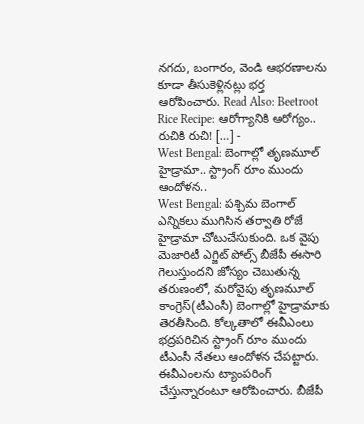నగదు, బంగారం, వెండి ఆభరణాలను కూడా తీసుకెళ్లినట్లు భర్త ఆరోపించారు. Read Also: Beetroot Rice Recipe: ఆరోగ్యానికి ఆరోగ్యం.. రుచికి రుచి! […] -
West Bengal: బెంగాల్లో తృణమూల్ హైడ్రామా.. స్ట్రాంగ్ రూం ముందు ఆందోళన..
West Bengal: పశ్చిమ బెంగాల్ ఎన్నికలు ముగిసిన తర్వాతి రోజే హైడ్రామా చోటుచేసుకుంది. ఒక వైపు మెజారిటీ ఎగ్జిట్ పోల్స్ బీజేపీ ఈసారి గెలుస్తుందని జోస్యం చెబుతున్న తరుణంలో, మరోవైపు తృణమూల్ కాంగ్రెస్(టీఎంసీ) బెంగాల్లో హైడ్రామాకు తెరతీసింది. కోల్కతాలో ఈవీఎంలు భద్రపరిచిన స్ట్రాంగ్ రూం ముందు టీఎంసీ నేతలు ఆందోళన చేపట్టారు. ఈవీఎంలను ట్యాంపరింగ్ చేస్తున్నారంటూ ఆరోపించారు. బీజేపీ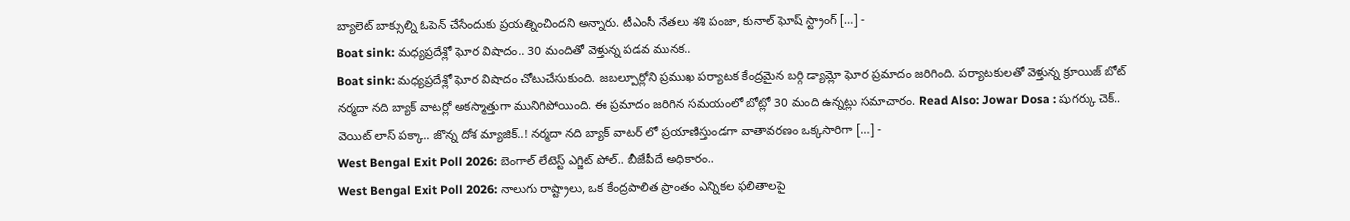బ్యాలెట్ బాక్సుల్ని ఓపెన్ చేసేందుకు ప్రయత్నించిందని అన్నారు. టీఎంసీ నేతలు శశి పంజా, కునాల్ ఘోష్ స్ట్రాంగ్ […] -
Boat sink: మధ్యప్రదేశ్లో ఘోర విషాదం.. 30 మందితో వెళ్తున్న పడవ మునక..
Boat sink: మధ్యప్రదేశ్లో ఘోర విషాదం చోటుచేసుకుంది. జబల్పూర్లోని ప్రముఖ పర్యాటక కేంద్రమైన బర్గి డ్యామ్లో ఘోర ప్రమాదం జరిగింది. పర్యాటకులతో వెళ్తున్న క్రూయిజ్ బోట్ నర్మదా నది బ్యాక్ వాటర్లో అకస్మాత్తుగా మునిగిపోయింది. ఈ ప్రమాదం జరిగిన సమయంలో బోట్లో 30 మంది ఉన్నట్లు సమాచారం. Read Also: Jowar Dosa : షుగర్కు చెక్.. వెయిట్ లాస్ పక్కా.. జొన్న దోశ మ్యాజిక్..! నర్మదా నది బ్యాక్ వాటర్ లో ప్రయాణిస్తుండగా వాతావరణం ఒక్కసారిగా […] -
West Bengal Exit Poll 2026: బెంగాల్ లేటెస్ట్ ఎగ్జిట్ పోల్.. బీజేపీదే అధికారం..
West Bengal Exit Poll 2026: నాలుగు రాష్ట్రాలు, ఒక కేంద్రపాలిత ప్రాంతం ఎన్నికల ఫలితాలపై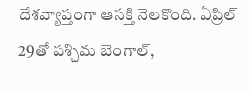దేశవ్యాప్తంగా ఆసక్తి నెలకొంది. ఏప్రిల్ 29తో పశ్చిమ బెంగాల్,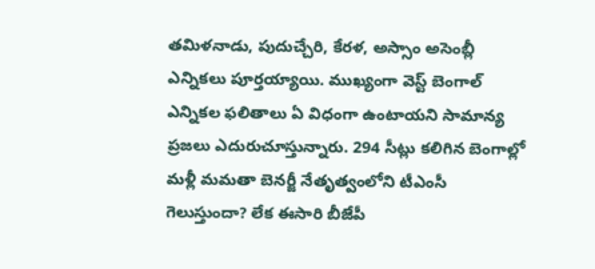తమిళనాడు, పుదుచ్చేరి, కేరళ, అస్సాం అసెంబ్లీ ఎన్నికలు పూర్తయ్యాయి. ముఖ్యంగా వెస్ట్ బెంగాల్ ఎన్నికల ఫలితాలు ఏ విధంగా ఉంటాయని సామాన్య ప్రజలు ఎదురుచూస్తున్నారు. 294 సీట్లు కలిగిన బెంగాల్లో మళ్లీ మమతా బెనర్జీ నేతృత్వంలోని టీఎంసీ గెలుస్తుందా? లేక ఈసారి బీజేపీ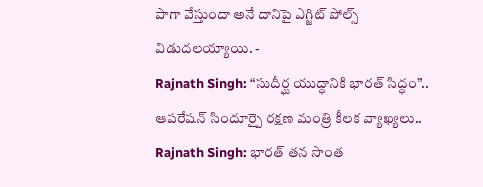పాగా వేస్తుందా అనే దానిపై ఎగ్జిట్ పోల్స్ విడుదలయ్యాయి. -
Rajnath Singh: “సుదీర్ఘ యుద్ధానికి భారత్ సిద్ధం”.. ఆపరేషన్ సిందూర్పై రక్షణ మంత్రి కీలక వ్యాఖ్యలు..
Rajnath Singh: భారత్ తన సొంత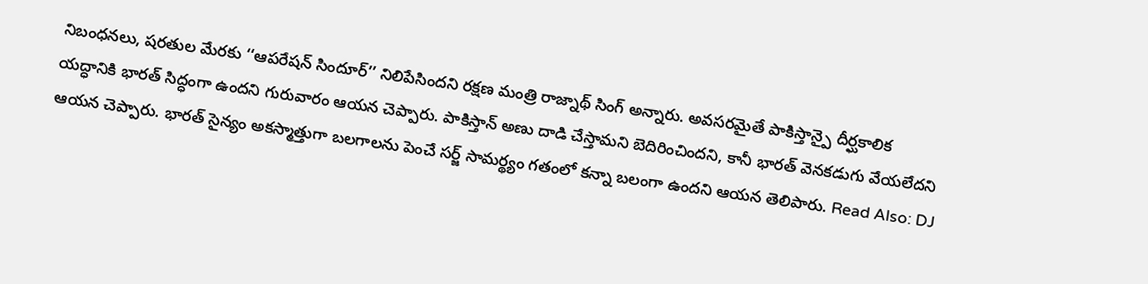నిబంధనలు, షరతుల మేరకు ‘‘ఆపరేషన్ సిందూర్’’ నిలిపేసిందని రక్షణ మంత్రి రాజ్నాథ్ సింగ్ అన్నారు. అవసరమైతే పాకిస్తాన్పై దీర్ఘకాలిక యద్ధానికి భారత్ సిద్ధంగా ఉందని గురువారం ఆయన చెప్పారు. పాకిస్తాన్ అణు దాడి చేస్తామని బెదిరించిందని, కానీ భారత్ వెనకడుగు వేయలేదని ఆయన చెప్పారు. భారత్ సైన్యం అకస్మాత్తుగా బలగాలను పెంచే సర్జ్ సామర్థ్యం గతంలో కన్నా బలంగా ఉందని ఆయన తెలిపారు. Read Also: DJ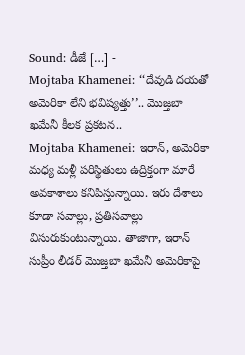Sound: డీజే […] -
Mojtaba Khamenei: ‘‘దేవుడి దయతో అమెరికా లేని భవిష్యత్తు’’.. మొజ్తబా ఖమేనీ కీలక ప్రకటన..
Mojtaba Khamenei: ఇరాన్, అమెరికా మధ్య మళ్లీ పరిస్థితులు ఉద్రిక్తంగా మారే అవకాశాలు కనిపిస్తున్నాయి. ఇరు దేశాలు కూడా సవాల్లు, ప్రతిసవాల్లు విసురుకుంటున్నాయి. తాజాగా, ఇరాన్ సుప్రీం లీడర్ మొజ్తబా ఖమేనీ అమెరికాపై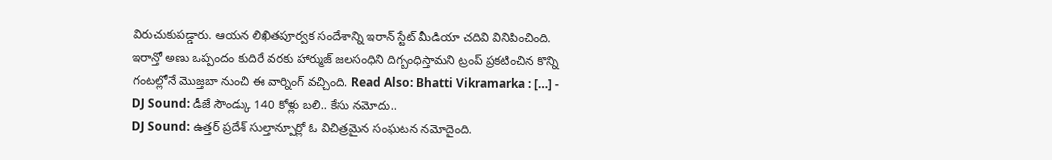విరుచుకుపడ్డారు. ఆయన లిఖితపూర్వక సందేశాన్ని ఇరాన్ స్టేట్ మీడియా చదివి వినిపించింది. ఇరాన్తో అణు ఒప్పందం కుదిరే వరకు హార్ముజ్ జలసంధిని దిగ్బంధిస్తామని ట్రంప్ ప్రకటించిన కొన్ని గంటల్లోనే మొజ్తబా నుంచి ఈ వార్నింగ్ వచ్చింది. Read Also: Bhatti Vikramarka : […] -
DJ Sound: డీజే సౌండ్కు 140 కోళ్లు బలి.. కేసు నమోదు..
DJ Sound: ఉత్తర్ ప్రదేశ్ సుల్తాన్పూర్లో ఓ విచిత్రమైన సంఘటన నమోదైంది.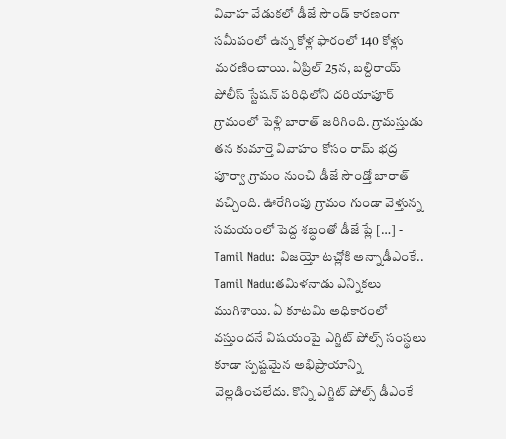వివాహ వేడుకలో డీజే సౌండ్ కారణంగా సమీపంలో ఉన్న కోళ్ల ఫారంలో 140 కోళ్లు మరణించాయి. ఏప్రిల్ 25న, బల్దిరాయ్ పోలీస్ స్టేషన్ పరిధిలోని దరియాపూర్ గ్రామంలో పెళ్లి బారాత్ జరిగింది. గ్రామస్తుడు తన కుమార్తె వివాహం కోసం రామ్ భద్ర పూర్వా గ్రామం నుంచి డీజే సౌండ్తో బారాత్ వచ్చింది. ఊరేగింపు గ్రామం గుండా వెళ్తున్న సమయంలో పెద్ద శబ్ధంతో డీజే ప్లే […] -
Tamil Nadu: విజయ్తో టచ్లోకి అన్నాడీఎంకే..
Tamil Nadu:తమిళనాడు ఎన్నికలు ముగిశాయి. ఏ కూటమి అధికారంలో వస్తుందనే విషయంపై ఎగ్జిట్ పోల్స్ సంస్థలు కూడా స్పష్టమైన అభిప్రాయాన్ని వెల్లడించలేదు. కొన్ని ఎగ్జిట్ పోల్స్ డీఎంకే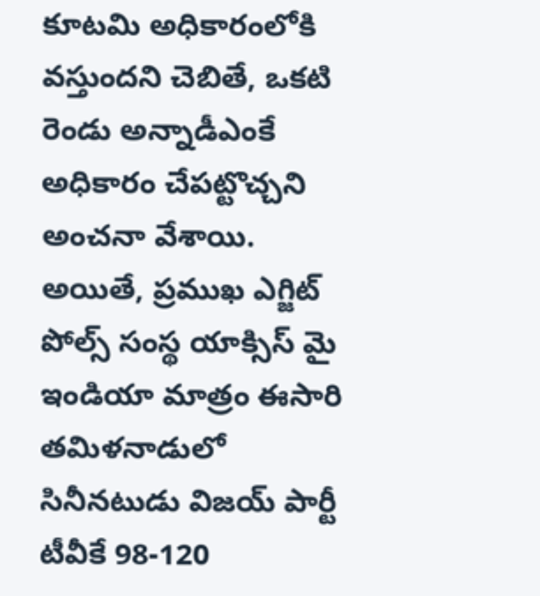కూటమి అధికారంలోకి వస్తుందని చెబితే, ఒకటి రెండు అన్నాడీఎంకే అధికారం చేపట్టొచ్చని అంచనా వేశాయి. అయితే, ప్రముఖ ఎగ్జిట్ పోల్స్ సంస్థ యాక్సిస్ మై ఇండియా మాత్రం ఈసారి తమిళనాడులో సినీనటుడు విజయ్ పార్టీ టీవీకే 98-120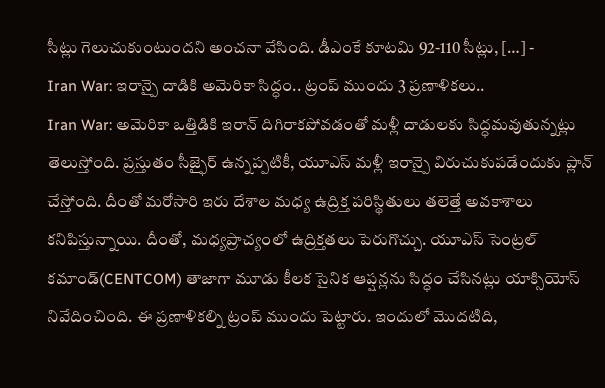సీట్లు గెలుచుకుంటుందని అంచనా వేసింది. డీఎంకే కూటమి 92-110 సీట్లు, […] -
Iran War: ఇరాన్పై దాడికి అమెరికా సిద్ధం.. ట్రంప్ ముందు 3 ప్రణాళికలు..
Iran War: అమెరికా ఒత్తిడికి ఇరాన్ దిగిరాకపోవడంతో మళ్లీ దాడులకు సిద్ధమవుతున్నట్లు తెలుస్తోంది. ప్రస్తుతం సీజ్ఫైర్ ఉన్నప్పటికీ, యూఎస్ మళ్లీ ఇరాన్పై విరుచుకుపడేందుకు ప్లాన్ చేస్తోంది. దీంతో మరోసారి ఇరు దేశాల మధ్య ఉద్రిక్త పరిస్థితులు తలెత్తే అవకాశాలు కనిపిస్తున్నాయి. దీంతో, మధ్యప్రాచ్యంలో ఉద్రిక్తతలు పెరుగొచ్చు. యూఎస్ సెంట్రల్ కమాండ్(CENTCOM) తాజాగా మూడు కీలక సైనిక ఆప్షన్లను సిద్ధం చేసినట్లు యాక్సియోస్ నివేదించింది. ఈ ప్రణాళికల్ని ట్రంప్ ముందు పెట్టారు. ఇందులో మొదటిది,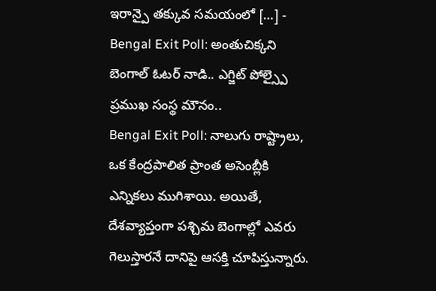ఇరాన్పై తక్కువ సమయంలో […] -
Bengal Exit Poll: అంతుచిక్కని బెంగాల్ ఓటర్ నాడి.. ఎగ్జిట్ పోల్స్పై ప్రముఖ సంస్థ మౌనం..
Bengal Exit Poll: నాలుగు రాష్ట్రాలు, ఒక కేంద్రపాలిత ప్రాంత అసెంబ్లీకి ఎన్నికలు ముగిశాయి. అయితే, దేశవ్యాప్తంగా పశ్చిమ బెంగాల్లో ఎవరు గెలుస్తారనే దానిపై ఆసక్తి చూపిస్తున్నారు.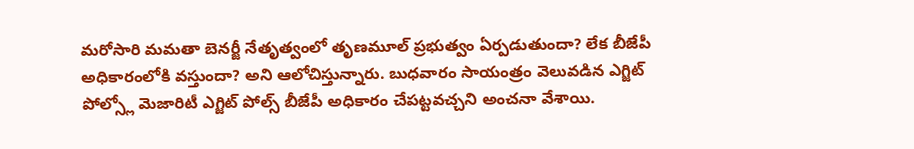మరోసారి మమతా బెనర్జీ నేతృత్వంలో తృణమూల్ ప్రభుత్వం ఏర్పడుతుందా? లేక బీజేపీ అధికారంలోకి వస్తుందా? అని ఆలోచిస్తున్నారు. బుధవారం సాయంత్రం వెలువడిన ఎగ్జిట్ పోల్స్లో మెజారిటీ ఎగ్జిట్ పోల్స్ బీజేపీ అధికారం చేపట్టవచ్చని అంచనా వేశాయి.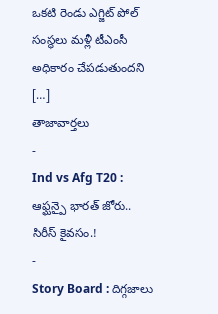ఒకటి రెండు ఎగ్జిట్ పోల్ సంస్థలు మళ్లీ టీఎంసీ అధికారం చేపడుతుందని […]
తాజావార్తలు
-
Ind vs Afg T20 : ఆఫ్ఘన్పై భారత్ జోరు.. సిరీస్ కైవసం.!
-
Story Board : దిగ్గజాలు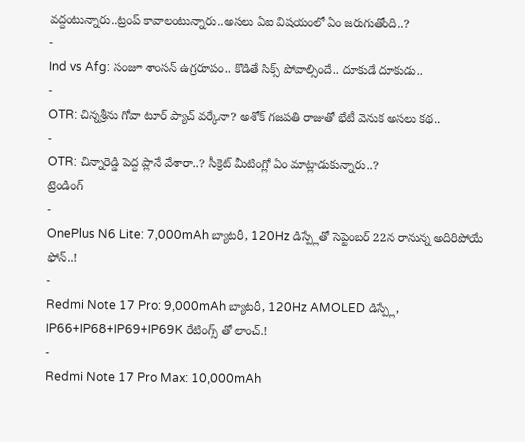వద్దంటున్నారు..ట్రంప్ కావాలంటున్నారు..అసలు ఏఐ విషయంలో ఏం జరుగుతోంది..?
-
Ind vs Afg: సంజూ శాంసన్ ఉగ్రరూపం.. కొడితే సిక్స్ పోవాల్సిందే.. దూకుడే దూకుడు..
-
OTR: చిన్నశ్రీను గోవా టూర్ ప్యాచ్ వర్కేనా? అశోక్ గజపతి రాజుతో భేటీ వెనుక అసలు కథ..
-
OTR: చిన్నారెడ్డి పెద్ద ప్లానే వేశారా..? సీక్రెట్ మీటింగ్లో ఏం మాట్లాడుకున్నారు..?
ట్రెండింగ్
-
OnePlus N6 Lite: 7,000mAh బ్యాటరీ, 120Hz డిస్ప్లేతో సెప్టెంబర్ 22న రానున్న అదిరిపోయే ఫోన్..!
-
Redmi Note 17 Pro: 9,000mAh బ్యాటరీ, 120Hz AMOLED డిస్ప్లే, IP66+IP68+IP69+IP69K రేటింగ్స్ తో లాంచ్.!
-
Redmi Note 17 Pro Max: 10,000mAh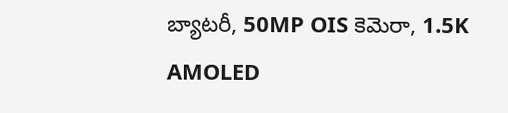బ్యాటరీ, 50MP OIS కెమెరా, 1.5K AMOLED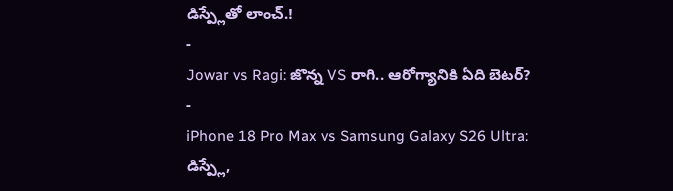డిస్ప్లేతో లాంచ్.!
-
Jowar vs Ragi: జొన్న VS రాగి.. ఆరోగ్యానికి ఏది బెటర్?
-
iPhone 18 Pro Max vs Samsung Galaxy S26 Ultra: డిస్ప్లే,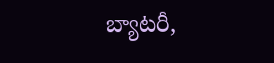బ్యాటరీ,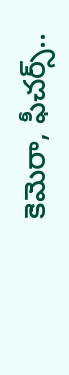కెమెరా, ఫీచర్స్..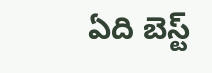ఏది బెస్ట్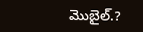మొబైల్.?